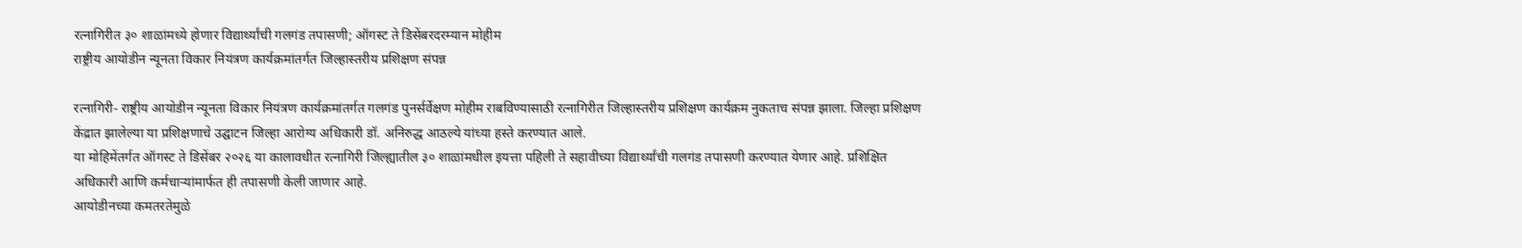रत्नागिरीत ३० शाळांमध्ये होणार विद्यार्थ्यांची गलगंड तपासणी; ऑगस्ट ते डिसेंबरदरम्यान मोहीम
राष्ट्रीय आयोडीन न्यूनता विकार नियंत्रण कार्यक्रमांतर्गत जिल्हास्तरीय प्रशिक्षण संपन्न

रत्नागिरी- राष्ट्रीय आयोडीन न्यूनता विकार नियंत्रण कार्यक्रमांतर्गत गलगंड पुनर्सर्वेक्षण मोहीम राबविण्यासाठी रत्नागिरीत जिल्हास्तरीय प्रशिक्षण कार्यक्रम नुकताच संपन्न झाला. जिल्हा प्रशिक्षण केंद्रात झालेल्या या प्रशिक्षणाचे उद्घाटन जिल्हा आरोग्य अधिकारी डॉ. अनिरुद्ध आठल्ये यांच्या हस्ते करण्यात आले.
या मोहिमेंतर्गत ऑगस्ट ते डिसेंबर २०२६ या कालावधीत रत्नागिरी जिल्ह्यातील ३० शाळांमधील इयत्ता पहिली ते सहावीच्या विद्यार्थ्यांची गलगंड तपासणी करण्यात येणार आहे. प्रशिक्षित अधिकारी आणि कर्मचाऱ्यांमार्फत ही तपासणी केली जाणार आहे.
आयोडीनच्या कमतरतेमुळे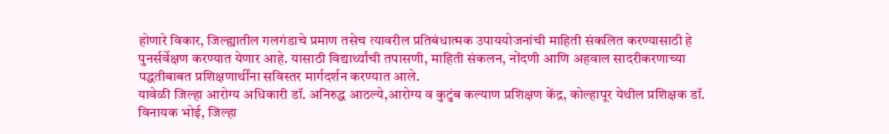होणारे विकार, जिल्ह्यातील गलगंडाचे प्रमाण तसेच त्यावरील प्रतिबंधात्मक उपाययोजनांची माहिती संकलित करण्यासाठी हे पुनर्सर्वेक्षण करण्यात येणार आहे. यासाठी विद्यार्थ्यांची तपासणी, माहिती संकलन, नोंदणी आणि अहवाल सादरीकरणाच्या पद्धतीबाबत प्रशिक्षणार्थींना सविस्तर मार्गदर्शन करण्यात आले.
यावेळी जिल्हा आरोग्य अधिकारी डॉ. अनिरुद्ध आठल्ये,आरोग्य व कुटुंब कल्याण प्रशिक्षण केंद्र, कोल्हापूर येथील प्रशिक्षक डॉ. विनायक भोई, जिल्हा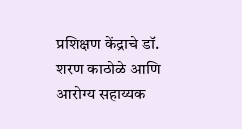प्रशिक्षण केंद्राचे डॉ. शरण काठोळे आणि आरोग्य सहाय्यक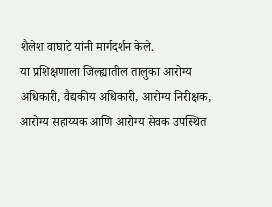शैलेश वाघाटे यांनी मार्गदर्शन केले.
या प्रशिक्षणाला जिल्ह्यातील तालुका आरोग्य अधिकारी, वैद्यकीय अधिकारी, आरोग्य निरीक्षक, आरोग्य सहाय्यक आणि आरोग्य सेवक उपस्थित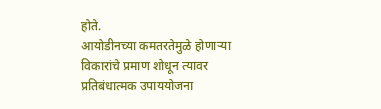होते.
आयोडीनच्या कमतरतेमुळे होणाऱ्या विकारांचे प्रमाण शोधून त्यावर प्रतिबंधात्मक उपाययोजना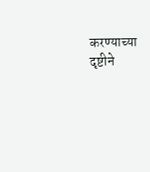करण्याच्या दृष्टीने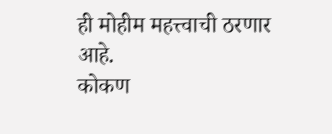ही मोहीम महत्त्वाची ठरणार आहे.
कोकण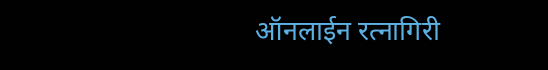ऑनलाईन रत्नागिरी